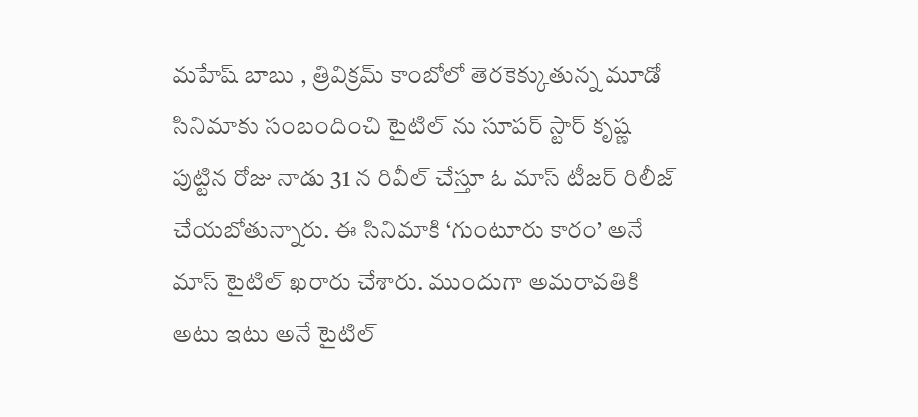మహేష్ బాబు , త్రివిక్రమ్ కాంబోలో తెరకెక్కుతున్న మూడో సినిమాకు సంబందించి టైటిల్ ను సూపర్ స్టార్ కృష్ణ పుట్టిన రోజు నాడు 31 న రివీల్ చేస్తూ ఓ మాస్ టీజర్ రిలీజ్ చేయబోతున్నారు. ఈ సినిమాకి ‘గుంటూరు కారం’ అనే మాస్ టైటిల్ ఖరారు చేశారు. ముందుగా అమరావతికి అటు ఇటు అనే టైటిల్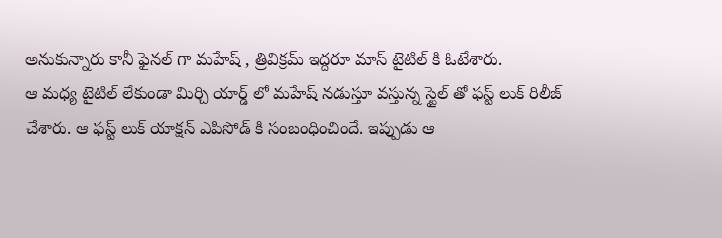అనుకున్నారు కానీ ఫైనల్ గా మహేష్ , త్రివిక్రమ్ ఇద్దరూ మాస్ టైటిల్ కి ఓటేశారు.
ఆ మధ్య టైటిల్ లేకుండా మిర్చి యార్డ్ లో మహేష్ నడుస్తూ వస్తున్న స్టైల్ తో ఫస్ట్ లుక్ రిలీజ్ చేశారు. ఆ ఫస్ట్ లుక్ యాక్షన్ ఎపిసోడ్ కి సంబంధించిందే. ఇప్పుడు ఆ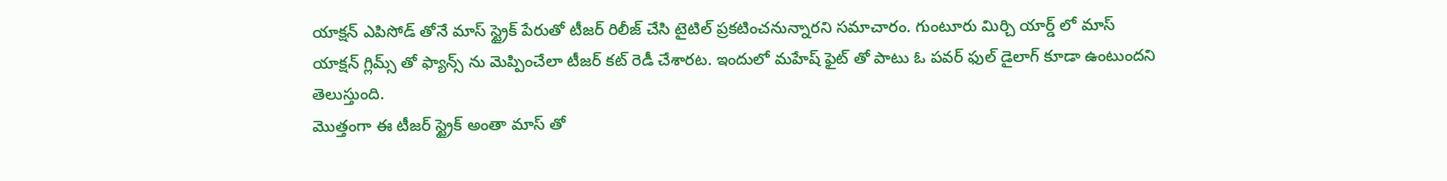యాక్షన్ ఎపిసోడ్ తోనే మాస్ స్ట్రైక్ పేరుతో టీజర్ రిలీజ్ చేసి టైటిల్ ప్రకటించనున్నారని సమాచారం. గుంటూరు మిర్చి యార్డ్ లో మాస్ యాక్షన్ గ్లిమ్స్ తో ఫ్యాన్స్ ను మెప్పించేలా టీజర్ కట్ రెడీ చేశారట. ఇందులో మహేష్ ఫైట్ తో పాటు ఓ పవర్ ఫుల్ డైలాగ్ కూడా ఉంటుందని తెలుస్తుంది.
మొత్తంగా ఈ టీజర్ స్ట్రైక్ అంతా మాస్ తో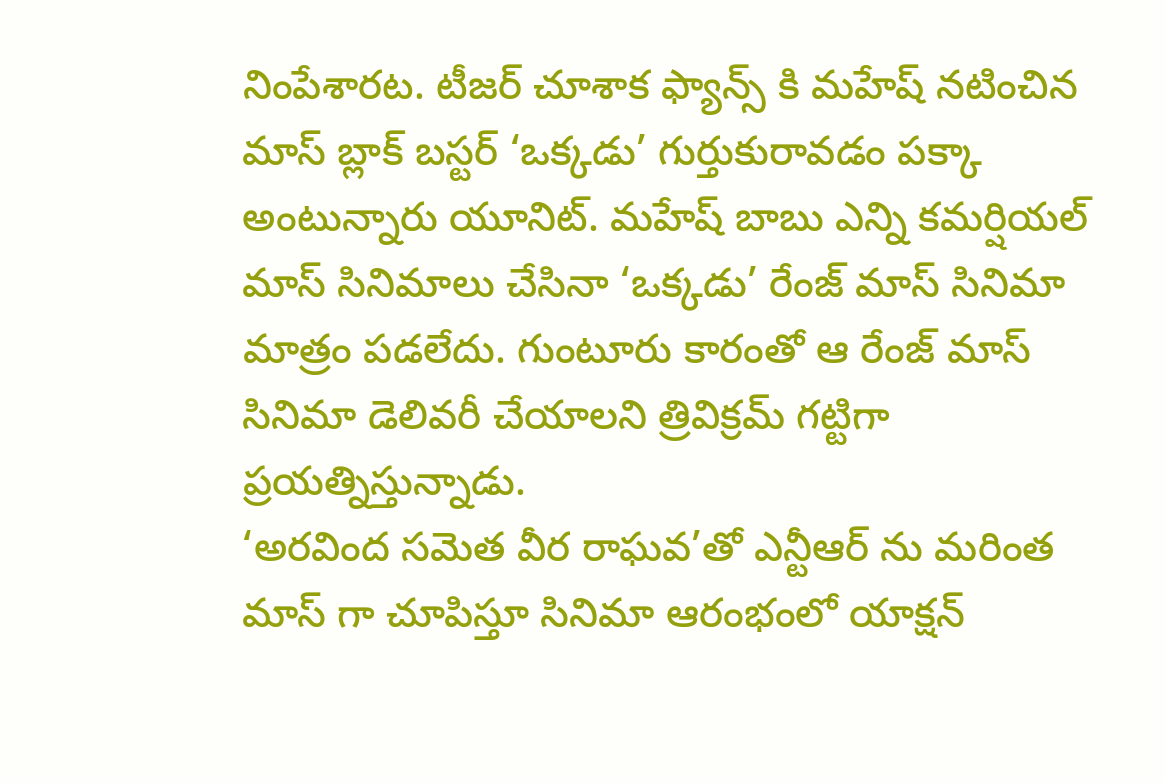నింపేశారట. టీజర్ చూశాక ఫ్యాన్స్ కి మహేష్ నటించిన మాస్ బ్లాక్ బస్టర్ ‘ఒక్కడు’ గుర్తుకురావడం పక్కా అంటున్నారు యూనిట్. మహేష్ బాబు ఎన్ని కమర్షియల్ మాస్ సినిమాలు చేసినా ‘ఒక్కడు’ రేంజ్ మాస్ సినిమా మాత్రం పడలేదు. గుంటూరు కారంతో ఆ రేంజ్ మాస్ సినిమా డెలివరీ చేయాలని త్రివిక్రమ్ గట్టిగా ప్రయత్నిస్తున్నాడు.
‘అరవింద సమెత వీర రాఘవ’తో ఎన్టీఆర్ ను మరింత మాస్ గా చూపిస్తూ సినిమా ఆరంభంలో యాక్షన్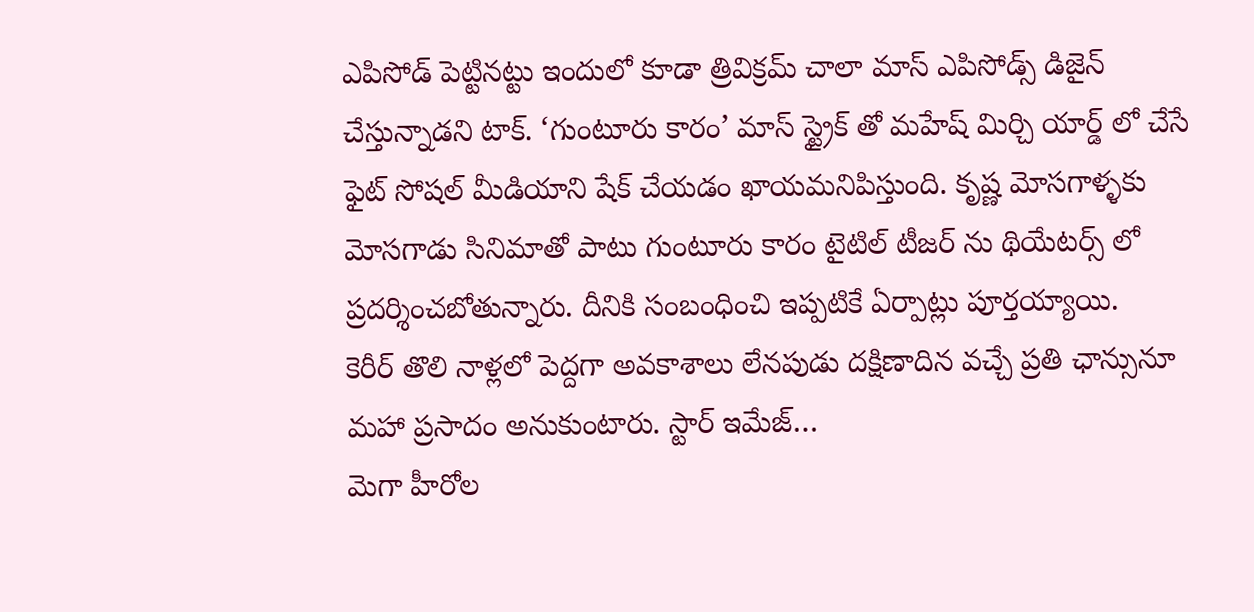ఎపిసోడ్ పెట్టినట్టు ఇందులో కూడా త్రివిక్రమ్ చాలా మాస్ ఎపిసోడ్స్ డిజైన్ చేస్తున్నాడని టాక్. ‘గుంటూరు కారం’ మాస్ స్ట్రైక్ తో మహేష్ మిర్చి యార్డ్ లో చేసే ఫైట్ సోషల్ మీడియాని షేక్ చేయడం ఖాయమనిపిస్తుంది. కృష్ణ మోసగాళ్ళకు మోసగాడు సినిమాతో పాటు గుంటూరు కారం టైటిల్ టీజర్ ను థియేటర్స్ లో ప్రదర్శించబోతున్నారు. దీనికి సంబంధించి ఇప్పటికే ఏర్పాట్లు పూర్తయ్యాయి.
కెరీర్ తొలి నాళ్లలో పెద్దగా అవకాశాలు లేనపుడు దక్షిణాదిన వచ్చే ప్రతి ఛాన్సునూ మహా ప్రసాదం అనుకుంటారు. స్టార్ ఇమేజ్…
మెగా హీరోల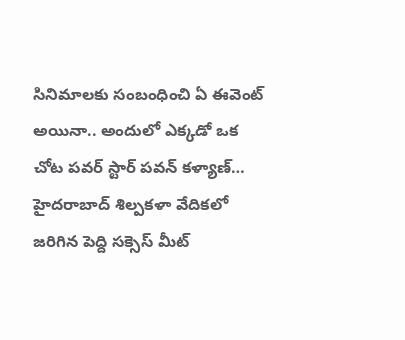సినిమాలకు సంబంధించి ఏ ఈవెంట్ అయినా.. అందులో ఎక్కడో ఒక చోట పవర్ స్టార్ పవన్ కళ్యాణ్…
హైదరాబాద్ శిల్పకళా వేదికలో జరిగిన పెద్ది సక్సెస్ మీట్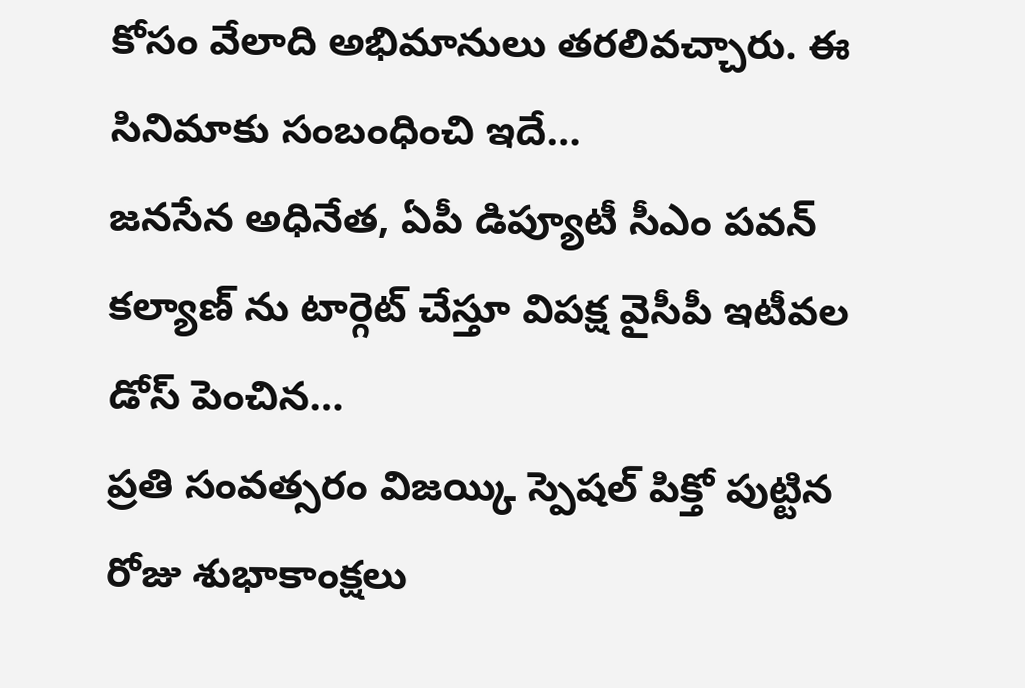కోసం వేలాది అభిమానులు తరలివచ్చారు. ఈ సినిమాకు సంబంధించి ఇదే…
జనసేన అధినేత, ఏపీ డిప్యూటీ సీఎం పవన్ కల్యాణ్ ను టార్గెట్ చేస్తూ విపక్ష వైసీపీ ఇటీవల డోస్ పెంచిన…
ప్రతి సంవత్సరం విజయ్కి స్పెషల్ పిక్తో పుట్టిన రోజు శుభాకాంక్షలు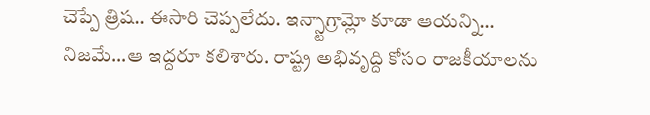చెప్పే త్రిష.. ఈసారి చెప్పలేదు. ఇన్స్టాగ్రామ్లో కూడా ఆయన్ని…
నిజమే…ఆ ఇద్దరూ కలిశారు. రాష్ట్ర అభివృద్ది కోసం రాజకీయాలను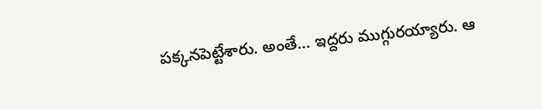పక్కనపెట్టేశారు. అంతే… ఇద్దరు ముగ్గురయ్యారు. ఆ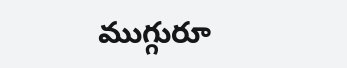ముగ్గురూ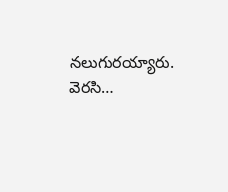నలుగురయ్యారు. వెరసి…